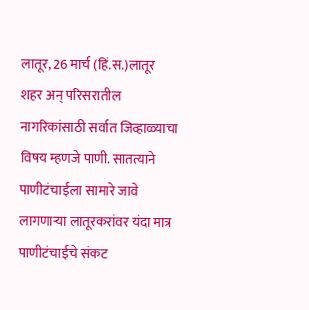लातूर, 26 मार्च (हिं.स.)लातूर शहर अन् परिसरातील नागरिकांसाठी सर्वात जिव्हाळ्याचा विषय म्हणजे पाणी. सातत्याने पाणीटंचाईला सामारे जावे लागणाऱ्या लातूरकरांवर यंदा मात्र पाणीटंचाईचे संकट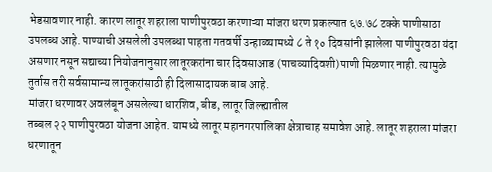भेडसावणार नाही. कारण लातूर शहराला पाणीपुरवठा करणाऱ्या मांजरा धरण प्रकल्पात ६७.७८ टक्के पाणीसाठा उपलब्ध आहे. पाण्याची असलेली उपलब्धा पाहता गतवर्षी उन्हाळ्यामध्ये ८ ते १० दिवसांनी झालेला पाणीपुरवठा यंदा असणार नसून सद्याच्या नियोजनानुसार लातूरकरांना चार दिवसाआड (पाचव्यादिवशी)पाणी मिळणार नाही. त्यामुळे तुर्तास तरी सर्वसामान्य लातूकरांसाठी ही दिलासादायक बाब आहे.
मांजरा धरणावर अवलंबून असलेल्या धारशिव, बीड, लातूर जिल्ह्यातील
तब्बल २२ पाणीपुरवठा योजना आहेत. यामध्ये लातूर महानगरपालिका क्षेत्राचाह समावेश आहे. लातूर शहराला मांजरा धरणातून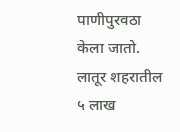पाणीपुरवठा केला जातो. लातूर शहरातील ५ लाख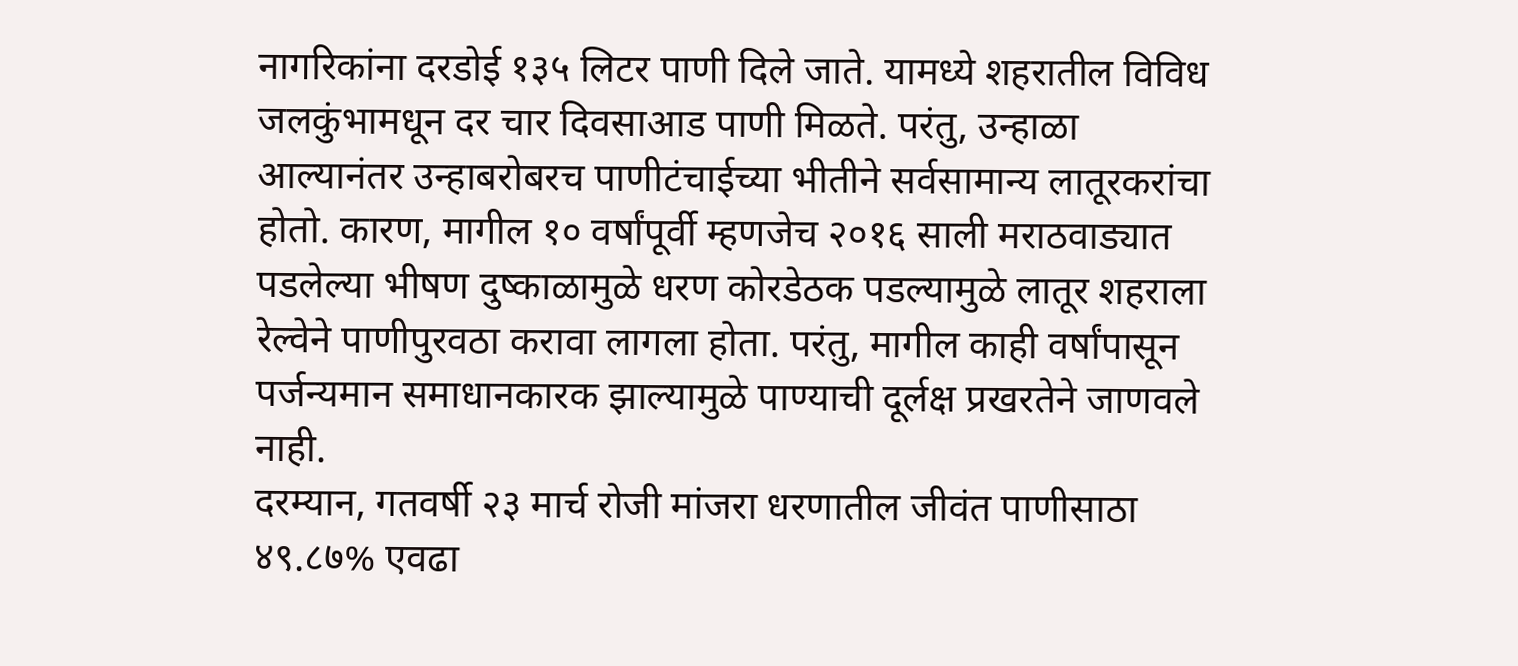नागरिकांना दरडोई १३५ लिटर पाणी दिले जाते. यामध्ये शहरातील विविध जलकुंभामधून दर चार दिवसाआड पाणी मिळते. परंतु, उन्हाळा आल्यानंतर उन्हाबरोबरच पाणीटंचाईच्या भीतीने सर्वसामान्य लातूरकरांचा होतो. कारण, मागील १० वर्षांपूर्वी म्हणजेच २०१६ साली मराठवाड्यात पडलेल्या भीषण दुष्काळामुळे धरण कोरडेठक पडल्यामुळे लातूर शहराला रेल्वेने पाणीपुरवठा करावा लागला होता. परंतु, मागील काही वर्षांपासून पर्जन्यमान समाधानकारक झाल्यामुळे पाण्याची दूर्लक्ष प्रखरतेने जाणवले नाही.
दरम्यान, गतवर्षी २३ मार्च रोजी मांजरा धरणातील जीवंत पाणीसाठा ४९.८७% एवढा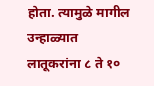होता. त्यामुळे मागील उन्हाळ्यात लातूकरांना ८ ते १०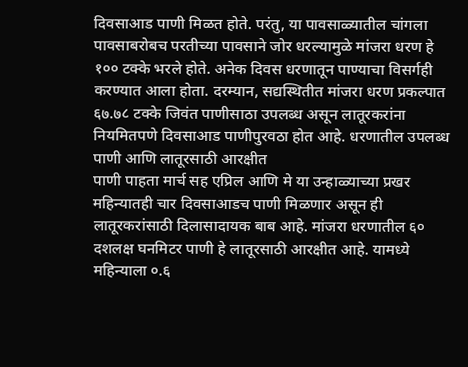दिवसाआड पाणी मिळत होते. परंतु, या पावसाळ्यातील चांगला पावसाबरोबच परतीच्या पावसाने जोर धरल्यामुळे मांजरा धरण हे १०० टक्के भरले होते. अनेक दिवस धरणातून पाण्याचा विसर्गही करण्यात आला होता. दरम्यान, सद्यस्थितीत मांजरा धरण प्रकल्पात ६७.७८ टक्के जिवंत पाणीसाठा उपलब्ध असून लातूरकरांना नियमितपणे दिवसाआड पाणीपुरवठा होत आहे. धरणातील उपलब्ध पाणी आणि लातूरसाठी आरक्षीत
पाणी पाहता मार्च सह एप्रिल आणि मे या उन्हाळ्याच्या प्रखर महिन्यातही चार दिवसाआडच पाणी मिळणार असून ही लातूरकरांसाठी दिलासादायक बाब आहे. मांजरा धरणातील ६० दशलक्ष घनमिटर पाणी हे लातूरसाठी आरक्षीत आहे. यामध्ये महिन्याला ०.६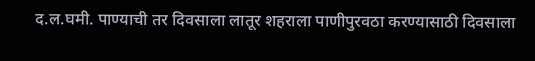द.ल.घमी. पाण्याची तर दिवसाला लातूर शहराला पाणीपुरवठा करण्यासाठी दिवसाला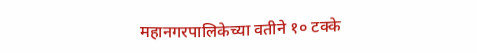महानगरपालिकेच्या वतीने १० टक्के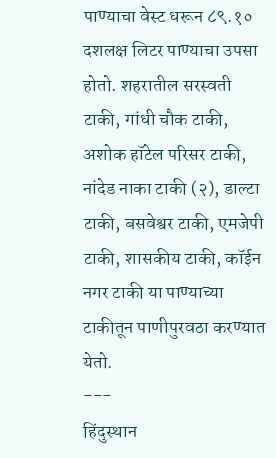पाण्याचा वेस्ट धरून ८९.१० दशलक्ष लिटर पाण्याचा उपसा होतो. शहरातील सरस्वती टाकी, गांधी चौक टाकी, अशोक हॉटेल परिसर टाकी, नांदेड नाका टाकी (२), डाल्टा टाकी, बसवेश्वर टाकी, एमजेपी टाकी, शासकीय टाकी, कॉईन नगर टाकी या पाण्याच्या टाकीतून पाणीपुरवठा करण्यात येतो.
---
हिंदुस्थान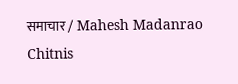समाचार / Mahesh Madanrao Chitnis